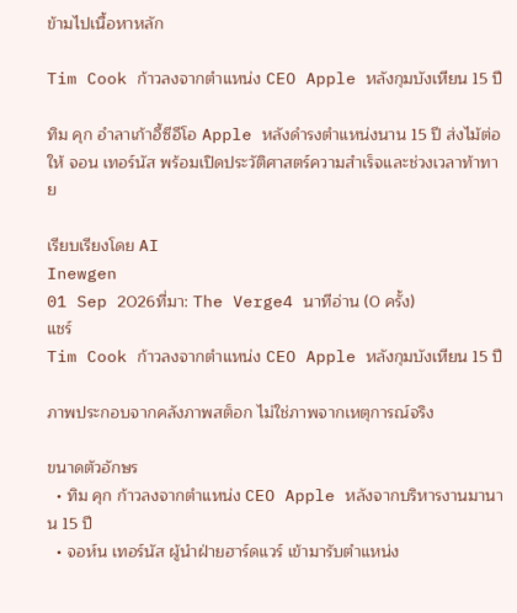ข้ามไปเนื้อหาหลัก

Tim Cook ก้าวลงจากตำแหน่ง CEO Apple หลังกุมบังเหียน 15 ปี

ทิม คุก อำลาเก้าอี้ซีอีโอ Apple หลังดำรงตำแหน่งนาน 15 ปี ส่งไม้ต่อให้ จอน เทอร์นัส พร้อมเปิดประวัติศาสตร์ความสำเร็จและช่วงเวลาท้าทาย

เรียบเรียงโดย AI
Inewgen
01 Sep 2026ที่มา: The Verge4 นาทีอ่าน (0 ครั้ง)
แชร์
Tim Cook ก้าวลงจากตำแหน่ง CEO Apple หลังกุมบังเหียน 15 ปี

ภาพประกอบจากคลังภาพสต็อก ไม่ใช่ภาพจากเหตุการณ์จริง

ขนาดตัวอักษร
  • ทิม คุก ก้าวลงจากตำแหน่ง CEO Apple หลังจากบริหารงานมานาน 15 ปี
  • จอห์น เทอร์นัส ผู้นำฝ่ายฮาร์ดแวร์ เข้ามารับตำแหน่ง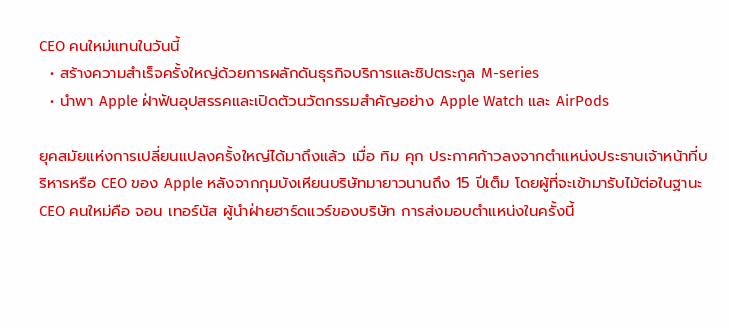CEO คนใหม่แทนในวันนี้
  • สร้างความสำเร็จครั้งใหญ่ด้วยการผลักดันธุรกิจบริการและชิปตระกูล M-series
  • นำพา Apple ฝ่าฟันอุปสรรคและเปิดตัวนวัตกรรมสำคัญอย่าง Apple Watch และ AirPods

ยุคสมัยแห่งการเปลี่ยนแปลงครั้งใหญ่ได้มาถึงแล้ว เมื่อ ทิม คุก ประกาศก้าวลงจากตำแหน่งประธานเจ้าหน้าที่บริหารหรือ CEO ของ Apple หลังจากกุมบังเหียนบริษัทมายาวนานถึง 15 ปีเต็ม โดยผู้ที่จะเข้ามารับไม้ต่อในฐานะ CEO คนใหม่คือ จอน เทอร์นัส ผู้นำฝ่ายฮาร์ดแวร์ของบริษัท การส่งมอบตำแหน่งในครั้งนี้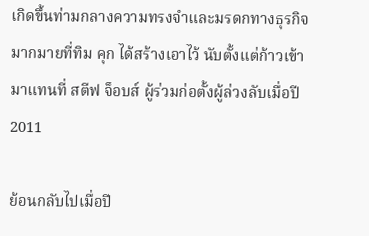เกิดขึ้นท่ามกลางความทรงจำและมรดกทางธุรกิจมากมายที่ทิม คุก ได้สร้างเอาไว้ นับตั้งแต่ก้าวเข้ามาแทนที่ สตีฟ จ็อบส์ ผู้ร่วมก่อตั้งผู้ล่วงลับเมื่อปี 2011

ย้อนกลับไปเมื่อปี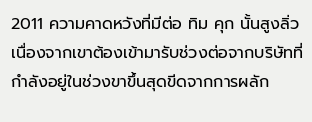2011 ความคาดหวังที่มีต่อ ทิม คุก นั้นสูงลิ่ว เนื่องจากเขาต้องเข้ามารับช่วงต่อจากบริษัทที่กำลังอยู่ในช่วงขาขึ้นสุดขีดจากการผลัก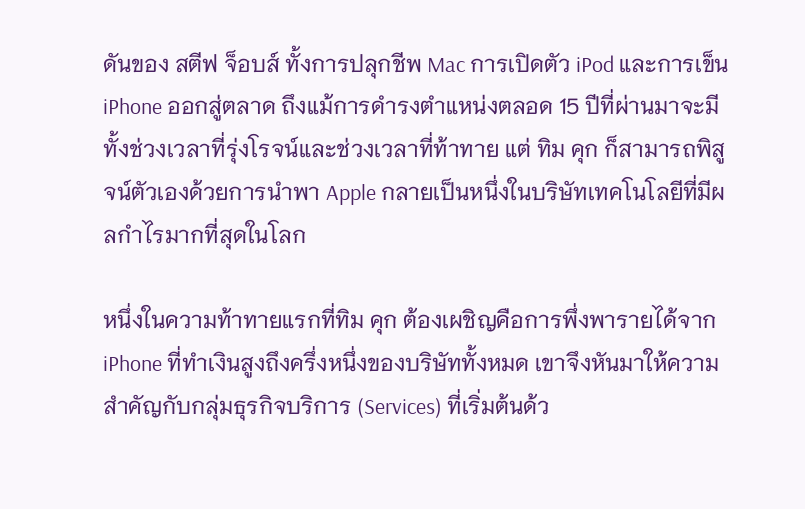ดันของ สตีฟ จ็อบส์ ทั้งการปลุกชีพ Mac การเปิดตัว iPod และการเข็น iPhone ออกสู่ตลาด ถึงแม้การดำรงตำแหน่งตลอด 15 ปีที่ผ่านมาจะมีทั้งช่วงเวลาที่รุ่งโรจน์และช่วงเวลาที่ท้าทาย แต่ ทิม คุก ก็สามารถพิสูจน์ตัวเองด้วยการนำพา Apple กลายเป็นหนึ่งในบริษัทเทคโนโลยีที่มีผลกำไรมากที่สุดในโลก

หนึ่งในความท้าทายแรกที่ทิม คุก ต้องเผชิญคือการพึ่งพารายได้จาก iPhone ที่ทำเงินสูงถึงครึ่งหนึ่งของบริษัททั้งหมด เขาจึงหันมาให้ความสำคัญกับกลุ่มธุรกิจบริการ (Services) ที่เริ่มต้นด้ว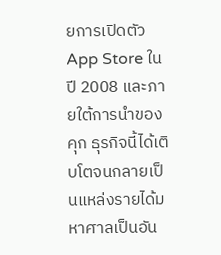ยการเปิดตัว App Store ในปี 2008 และภายใต้การนำของคุก ธุรกิจนี้ได้เติบโตจนกลายเป็นแหล่งรายได้มหาศาลเป็นอัน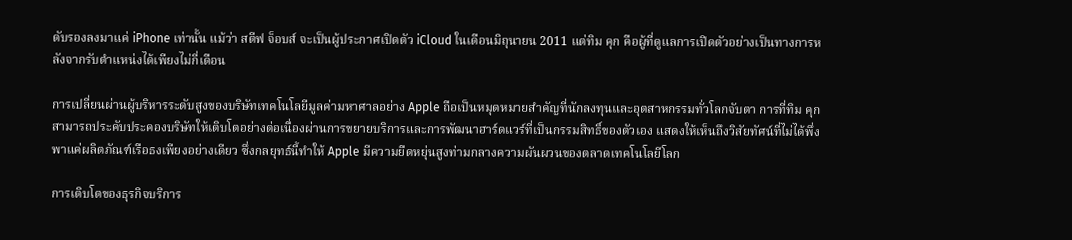ดับรองลงมาแค่ iPhone เท่านั้น แม้ว่า สตีฟ จ็อบส์ จะเป็นผู้ประกาศเปิดตัว iCloud ในเดือนมิถุนายน 2011 แต่ทิม คุก คือผู้ที่ดูแลการเปิดตัวอย่างเป็นทางการหลังจากรับตำแหน่งได้เพียงไม่กี่เดือน

การเปลี่ยนผ่านผู้บริหารระดับสูงของบริษัทเทคโนโลยีมูลค่ามหาศาลอย่าง Apple ถือเป็นหมุดหมายสำคัญที่นักลงทุนและอุตสาหกรรมทั่วโลกจับตา การที่ทิม คุก สามารถประคับประคองบริษัทให้เติบโตอย่างต่อเนื่องผ่านการขยายบริการและการพัฒนาฮาร์ดแวร์ที่เป็นกรรมสิทธิ์ของตัวเอง แสดงให้เห็นถึงวิสัยทัศน์ที่ไม่ได้พึ่งพาแค่ผลิตภัณฑ์เรือธงเพียงอย่างเดียว ซึ่งกลยุทธ์นี้ทำให้ Apple มีความยืดหยุ่นสูงท่ามกลางความผันผวนของตลาดเทคโนโลยีโลก

การเติบโตของธุรกิจบริการ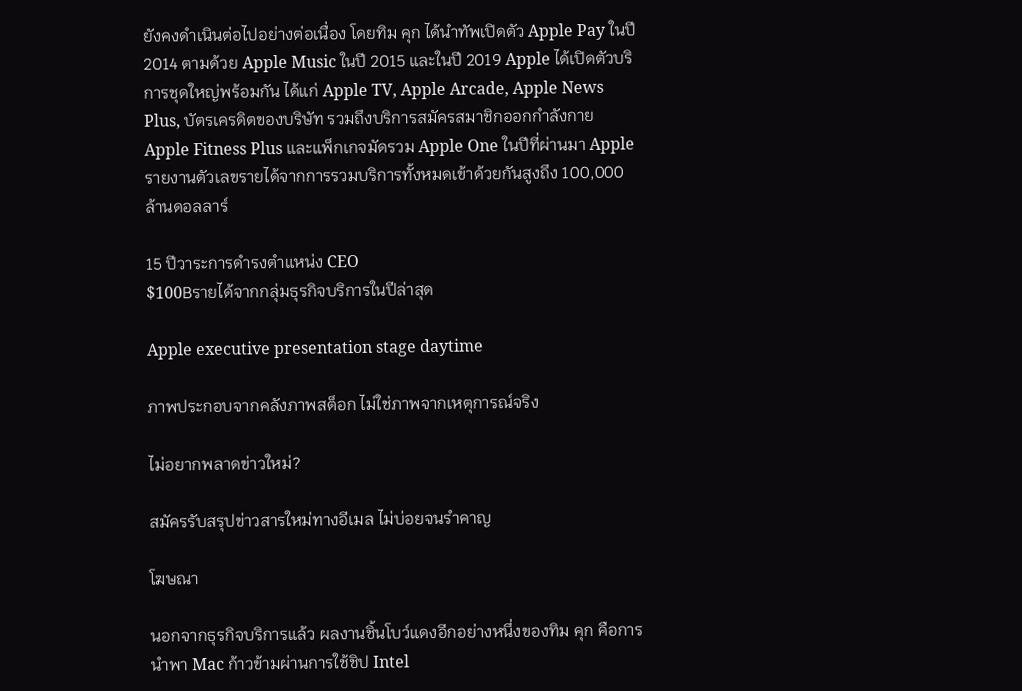ยังคงดำเนินต่อไปอย่างต่อเนื่อง โดยทิม คุก ได้นำทัพเปิดตัว Apple Pay ในปี 2014 ตามด้วย Apple Music ในปี 2015 และในปี 2019 Apple ได้เปิดตัวบริการชุดใหญ่พร้อมกัน ได้แก่ Apple TV, Apple Arcade, Apple News Plus, บัตรเครดิตของบริษัท รวมถึงบริการสมัครสมาชิกออกกำลังกาย Apple Fitness Plus และแพ็กเกจมัดรวม Apple One ในปีที่ผ่านมา Apple รายงานตัวเลขรายได้จากการรวมบริการทั้งหมดเข้าด้วยกันสูงถึง 100,000 ล้านดอลลาร์

15 ปีวาระการดำรงตำแหน่ง CEO
$100Bรายได้จากกลุ่มธุรกิจบริการในปีล่าสุด

Apple executive presentation stage daytime

ภาพประกอบจากคลังภาพสต็อก ไม่ใช่ภาพจากเหตุการณ์จริง

ไม่อยากพลาดข่าวใหม่?

สมัครรับสรุปข่าวสารใหม่ทางอีเมล ไม่บ่อยจนรำคาญ

โฆษณา

นอกจากธุรกิจบริการแล้ว ผลงานชิ้นโบว์แดงอีกอย่างหนึ่งของทิม คุก คือการนำพา Mac ก้าวข้ามผ่านการใช้ชิป Intel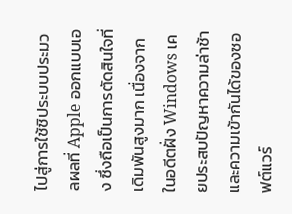ไปสู่การใช้ชิประบบประมวลผลที่ Apple ออกแบบเอง ซึ่งถือเป็นการตัดสินใจที่เดิมพันสูงมาก เนื่องจากในอดีตฝั่ง Windows เคยประสบปัญหาความล่าช้าและความเข้ากันได้ของซอฟต์แวร์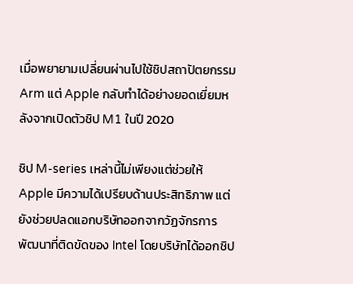เมื่อพยายามเปลี่ยนผ่านไปใช้ชิปสถาปัตยกรรม Arm แต่ Apple กลับทำได้อย่างยอดเยี่ยมหลังจากเปิดตัวชิป M1 ในปี 2020

ชิป M-series เหล่านี้ไม่เพียงแต่ช่วยให้ Apple มีความได้เปรียบด้านประสิทธิภาพ แต่ยังช่วยปลดแอกบริษัทออกจากวัฏจักรการพัฒนาที่ติดขัดของ Intel โดยบริษัทได้ออกชิป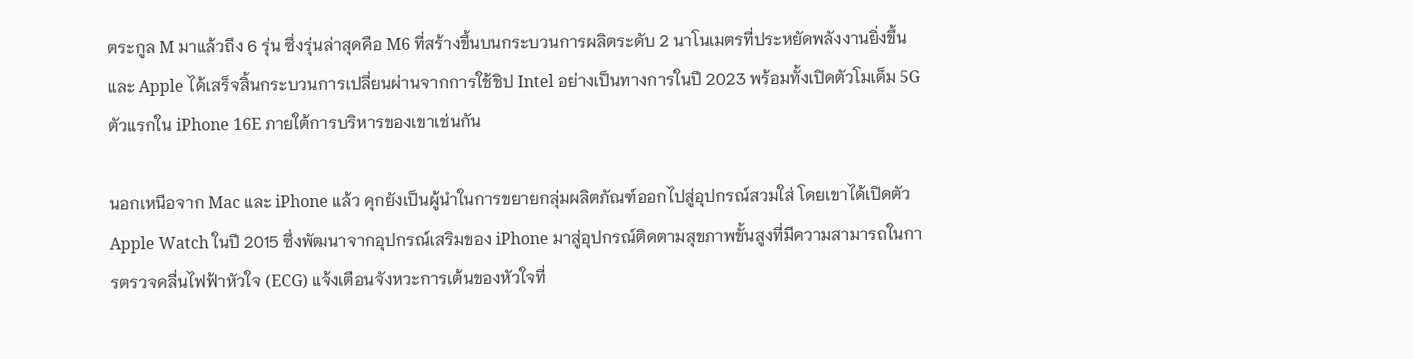ตระกูล M มาแล้วถึง 6 รุ่น ซึ่งรุ่นล่าสุดคือ M6 ที่สร้างขึ้นบนกระบวนการผลิตระดับ 2 นาโนเมตรที่ประหยัดพลังงานยิ่งขึ้น และ Apple ได้เสร็จสิ้นกระบวนการเปลี่ยนผ่านจากการใช้ชิป Intel อย่างเป็นทางการในปี 2023 พร้อมทั้งเปิดตัวโมเด็ม 5G ตัวแรกใน iPhone 16E ภายใต้การบริหารของเขาเช่นกัน

นอกเหนือจาก Mac และ iPhone แล้ว คุกยังเป็นผู้นำในการขยายกลุ่มผลิตภัณฑ์ออกไปสู่อุปกรณ์สวมใส่ โดยเขาได้เปิดตัว Apple Watch ในปี 2015 ซึ่งพัฒนาจากอุปกรณ์เสริมของ iPhone มาสู่อุปกรณ์ติดตามสุขภาพขั้นสูงที่มีความสามารถในการตรวจคลื่นไฟฟ้าหัวใจ (ECG) แจ้งเตือนจังหวะการเต้นของหัวใจที่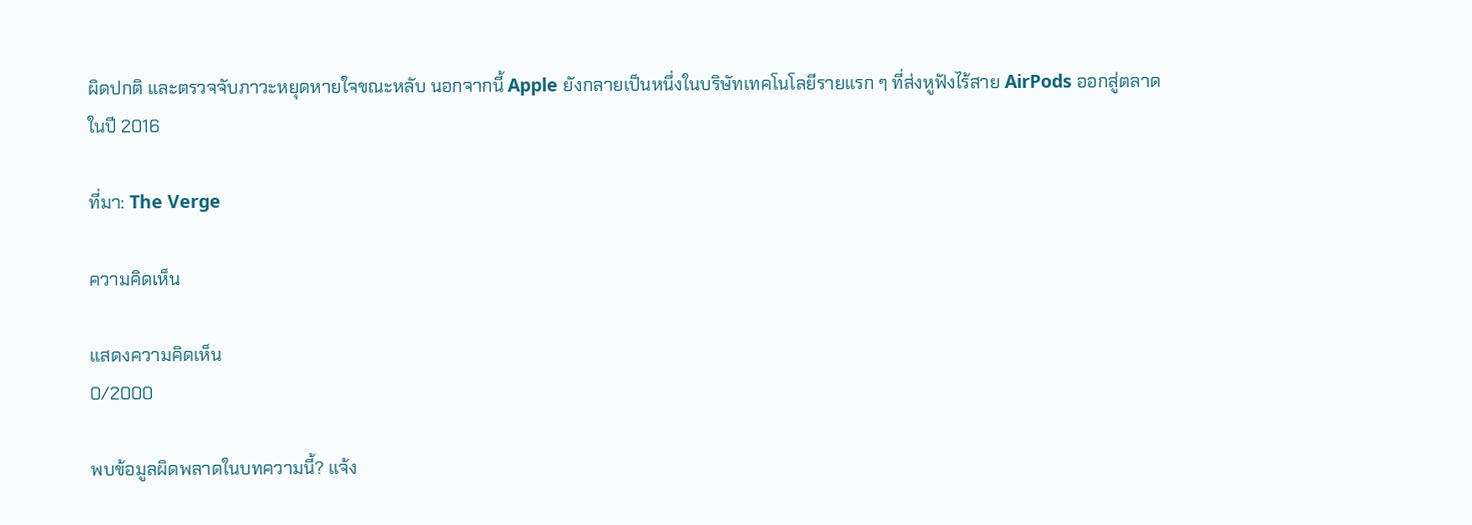ผิดปกติ และตรวจจับภาวะหยุดหายใจขณะหลับ นอกจากนี้ Apple ยังกลายเป็นหนึ่งในบริษัทเทคโนโลยีรายแรก ๆ ที่ส่งหูฟังไร้สาย AirPods ออกสู่ตลาดในปี 2016

ที่มา: The Verge

ความคิดเห็น

แสดงความคิดเห็น
0/2000

พบข้อมูลผิดพลาดในบทความนี้? แจ้ง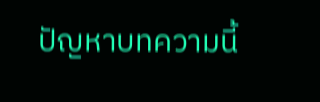ปัญหาบทความนี้